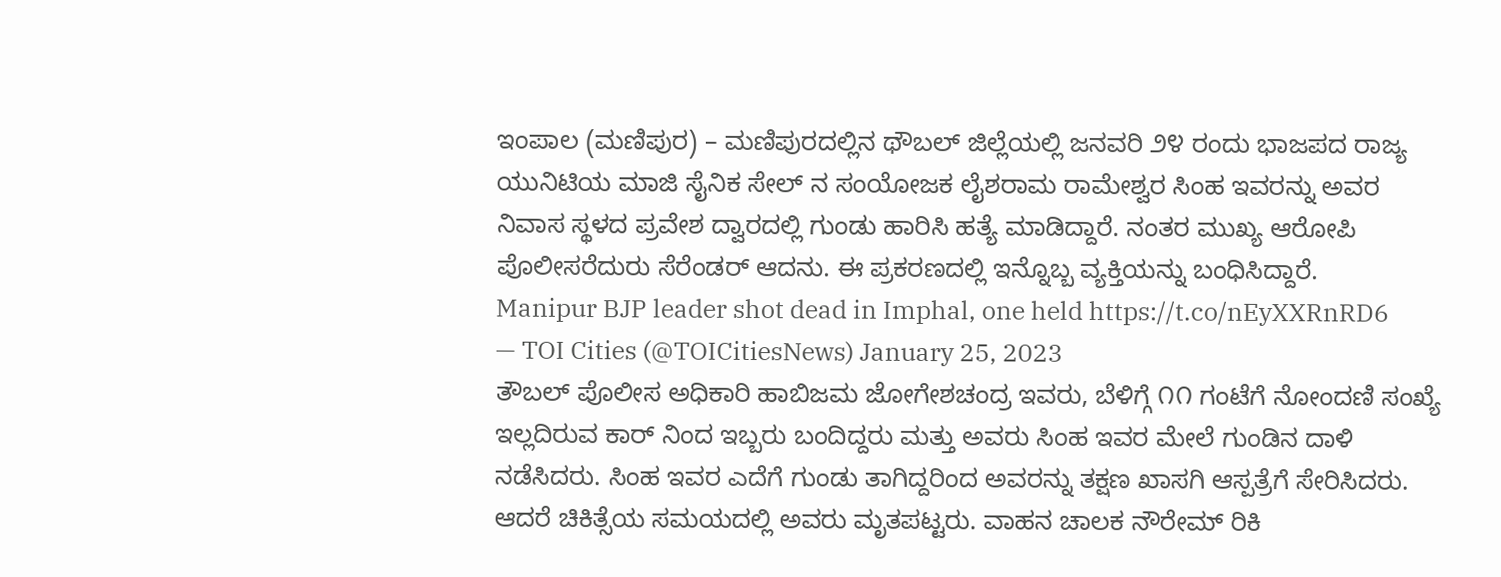ಇಂಪಾಲ (ಮಣಿಪುರ) – ಮಣಿಪುರದಲ್ಲಿನ ಥೌಬಲ್ ಜಿಲ್ಲೆಯಲ್ಲಿ ಜನವರಿ ೨೪ ರಂದು ಭಾಜಪದ ರಾಜ್ಯ ಯುನಿಟಿಯ ಮಾಜಿ ಸೈನಿಕ ಸೇಲ್ ನ ಸಂಯೋಜಕ ಲೈಶರಾಮ ರಾಮೇಶ್ವರ ಸಿಂಹ ಇವರನ್ನು ಅವರ ನಿವಾಸ ಸ್ಥಳದ ಪ್ರವೇಶ ದ್ವಾರದಲ್ಲಿ ಗುಂಡು ಹಾರಿಸಿ ಹತ್ಯೆ ಮಾಡಿದ್ದಾರೆ. ನಂತರ ಮುಖ್ಯ ಆರೋಪಿ ಪೊಲೀಸರೆದುರು ಸೆರೆಂಡರ್ ಆದನು. ಈ ಪ್ರಕರಣದಲ್ಲಿ ಇನ್ನೊಬ್ಬ ವ್ಯಕ್ತಿಯನ್ನು ಬಂಧಿಸಿದ್ದಾರೆ.
Manipur BJP leader shot dead in Imphal, one held https://t.co/nEyXXRnRD6
— TOI Cities (@TOICitiesNews) January 25, 2023
ತೌಬಲ್ ಪೊಲೀಸ ಅಧಿಕಾರಿ ಹಾಬಿಜಮ ಜೋಗೇಶಚಂದ್ರ ಇವರು, ಬೆಳಿಗ್ಗೆ ೧೧ ಗಂಟೆಗೆ ನೋಂದಣಿ ಸಂಖ್ಯೆ ಇಲ್ಲದಿರುವ ಕಾರ್ ನಿಂದ ಇಬ್ಬರು ಬಂದಿದ್ದರು ಮತ್ತು ಅವರು ಸಿಂಹ ಇವರ ಮೇಲೆ ಗುಂಡಿನ ದಾಳಿ ನಡೆಸಿದರು. ಸಿಂಹ ಇವರ ಎದೆಗೆ ಗುಂಡು ತಾಗಿದ್ದರಿಂದ ಅವರನ್ನು ತಕ್ಷಣ ಖಾಸಗಿ ಆಸ್ಪತ್ರೆಗೆ ಸೇರಿಸಿದರು. ಆದರೆ ಚಿಕಿತ್ಸೆಯ ಸಮಯದಲ್ಲಿ ಅವರು ಮೃತಪಟ್ಟರು. ವಾಹನ ಚಾಲಕ ನೌರೇಮ್ ರಿಕಿ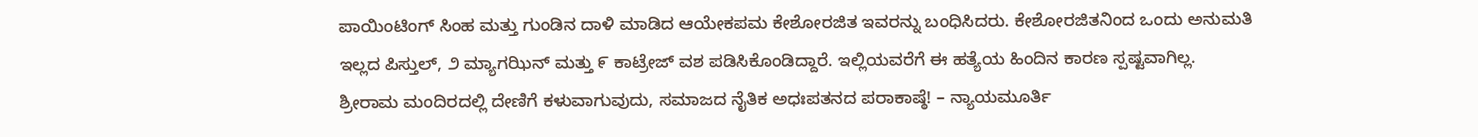ಪಾಯಿಂಟಿಂಗ್ ಸಿಂಹ ಮತ್ತು ಗುಂಡಿನ ದಾಳಿ ಮಾಡಿದ ಆಯೇಕಪಮ ಕೇಶೋರಜಿತ ಇವರನ್ನು ಬಂಧಿಸಿದರು. ಕೇಶೋರಜಿತನಿಂದ ಒಂದು ಅನುಮತಿ ಇಲ್ಲದ ಪಿಸ್ತುಲ್, ೨ ಮ್ಯಾಗಝಿನ್ ಮತ್ತು ೯ ಕಾಟ್ರೇಜ್ ವಶ ಪಡಿಸಿಕೊಂಡಿದ್ದಾರೆ. ಇಲ್ಲಿಯವರೆಗೆ ಈ ಹತ್ಯೆಯ ಹಿಂದಿನ ಕಾರಣ ಸ್ಪಷ್ಟವಾಗಿಲ್ಲ.
ಶ್ರೀರಾಮ ಮಂದಿರದಲ್ಲಿ ದೇಣಿಗೆ ಕಳುವಾಗುವುದು, ಸಮಾಜದ ನೈತಿಕ ಅಧಃಪತನದ ಪರಾಕಾಷ್ಠೆ! – ನ್ಯಾಯಮೂರ್ತಿ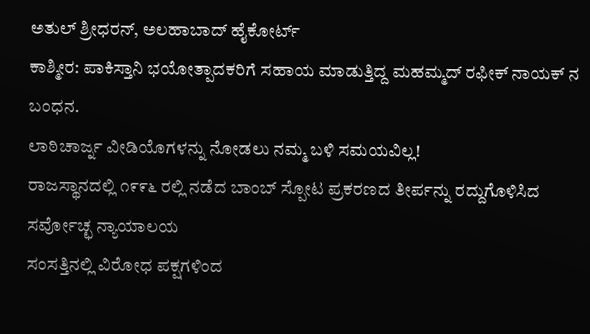ಅತುಲ್ ಶ್ರೀಧರನ್, ಅಲಹಾಬಾದ್ ಹೈಕೋರ್ಟ್
ಕಾಶ್ಮೀರ: ಪಾಕಿಸ್ತಾನಿ ಭಯೋತ್ಪಾದಕರಿಗೆ ಸಹಾಯ ಮಾಡುತ್ತಿದ್ದ ಮಹಮ್ಮದ್ ರಫೀಕ್ ನಾಯಕ್ ನ ಬಂಧನ.
ಲಾಠಿಚಾರ್ಜ್ನ ವೀಡಿಯೊಗಳನ್ನು ನೋಡಲು ನಮ್ಮ ಬಳಿ ಸಮಯವಿಲ್ಲ!
ರಾಜಸ್ಥಾನದಲ್ಲಿ ೧೯೯೬ ರಲ್ಲಿ ನಡೆದ ಬಾಂಬ್ ಸ್ಪೋಟ ಪ್ರಕರಣದ ತೀರ್ಪನ್ನು ರದ್ದುಗೊಳಿಸಿದ ಸರ್ವೋಚ್ಛ ನ್ಯಾಯಾಲಯ
ಸಂಸತ್ತಿನಲ್ಲಿ ವಿರೋಧ ಪಕ್ಷಗಳಿಂದ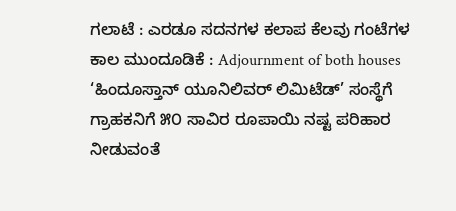ಗಲಾಟೆ : ಎರಡೂ ಸದನಗಳ ಕಲಾಪ ಕೆಲವು ಗಂಟೆಗಳ ಕಾಲ ಮುಂದೂಡಿಕೆ : Adjournment of both houses
‘ಹಿಂದೂಸ್ತಾನ್ ಯೂನಿಲಿವರ್ ಲಿಮಿಟೆಡ್’ ಸಂಸ್ಥೆಗೆ ಗ್ರಾಹಕನಿಗೆ ೫೦ ಸಾವಿರ ರೂಪಾಯಿ ನಷ್ಟ ಪರಿಹಾರ ನೀಡುವಂತೆ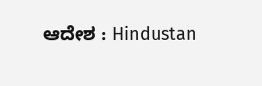ಆದೇಶ : Hindustan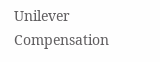Unilever Compensation